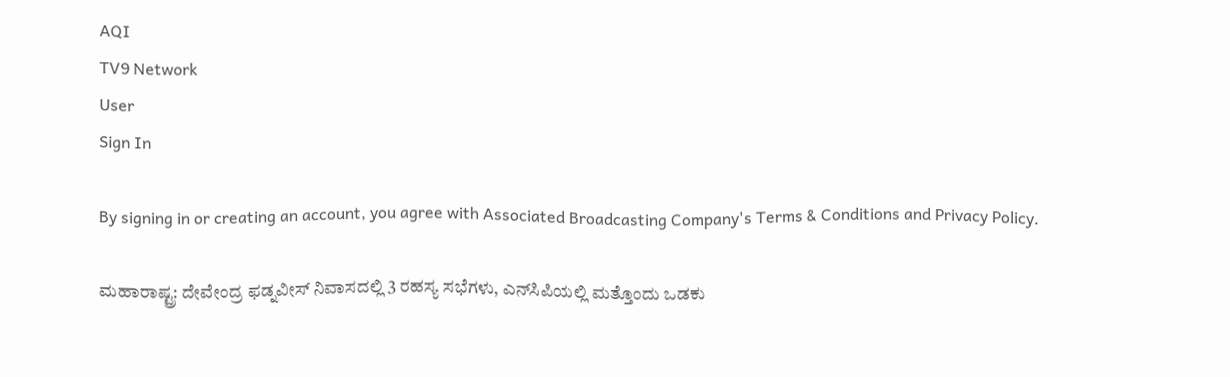AQI
TV9 Network
User
Sign In

By signing in or creating an account, you agree with Associated Broadcasting Company's Terms & Conditions and Privacy Policy.

ಮಹಾರಾಷ್ಟ್ರ: ದೇವೇಂದ್ರ ಫಡ್ನವೀಸ್ ನಿವಾಸದಲ್ಲಿ 3 ರಹಸ್ಯ ಸಭೆಗಳು, ಎನ್‌ಸಿಪಿಯಲ್ಲಿ ಮತ್ತೊಂದು ಒಡಕು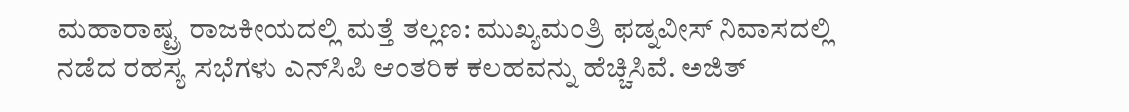ಮಹಾರಾಷ್ಟ್ರ ರಾಜಕೀಯದಲ್ಲಿ ಮತ್ತೆ ತಲ್ಲಣ: ಮುಖ್ಯಮಂತ್ರಿ ಫಡ್ನವೀಸ್ ನಿವಾಸದಲ್ಲಿ ನಡೆದ ರಹಸ್ಯ ಸಭೆಗಳು ಎನ್‌ಸಿಪಿ ಆಂತರಿಕ ಕಲಹವನ್ನು ಹೆಚ್ಚಿಸಿವೆ. ಅಜಿತ್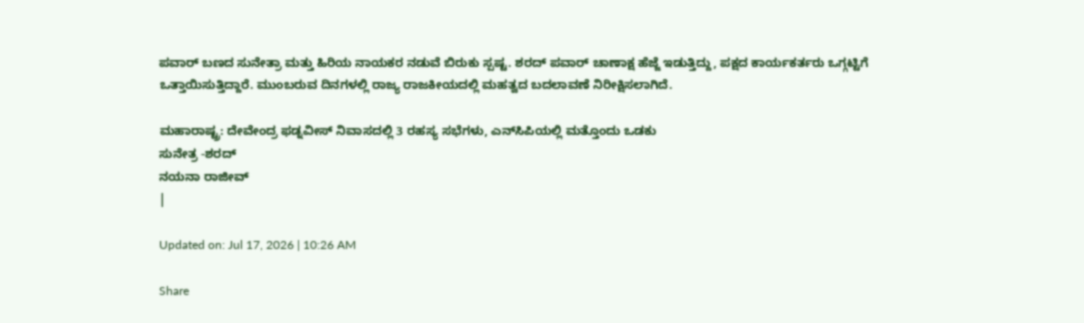ಪವಾರ್ ಬಣದ ಸುನೇತ್ರಾ ಮತ್ತು ಹಿರಿಯ ನಾಯಕರ ನಡುವೆ ಬಿರುಕು ಸ್ಪಷ್ಟ. ಶರದ್ ಪವಾರ್ ಚಾಣಾಕ್ಷ ಹೆಜ್ಜೆ ಇಡುತ್ತಿದ್ದು, ಪಕ್ಷದ ಕಾರ್ಯಕರ್ತರು ಒಗ್ಗಟ್ಟಿಗೆ ಒತ್ತಾಯಿಸುತ್ತಿದ್ದಾರೆ. ಮುಂಬರುವ ದಿನಗಳಲ್ಲಿ ರಾಜ್ಯ ರಾಜಕೀಯದಲ್ಲಿ ಮಹತ್ವದ ಬದಲಾವಣೆ ನಿರೀಕ್ಷಿಸಲಾಗಿದೆ.

ಮಹಾರಾಷ್ಟ್ರ: ದೇವೇಂದ್ರ ಫಡ್ನವೀಸ್ ನಿವಾಸದಲ್ಲಿ 3 ರಹಸ್ಯ ಸಭೆಗಳು, ಎನ್‌ಸಿಪಿಯಲ್ಲಿ ಮತ್ತೊಂದು ಒಡಕು
ಸುನೇತ್ರ -ಶರದ್
ನಯನಾ ರಾಜೀವ್
|

Updated on: Jul 17, 2026 | 10:26 AM

Share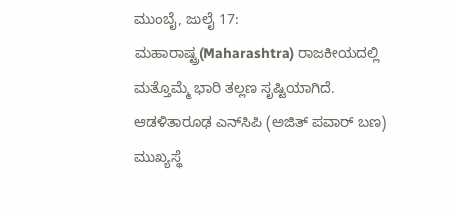ಮುಂಬೈ, ಜುಲೈ 17: ಮಹಾರಾಷ್ಟ್ರ(Maharashtra) ರಾಜಕೀಯದಲ್ಲಿ ಮತ್ತೊಮ್ಮೆ ಭಾರಿ ತಲ್ಲಣ ಸೃಷ್ಟಿಯಾಗಿದೆ. ಆಡಳಿತಾರೂಢ ಎನ್‌ಸಿಪಿ (ಅಜಿತ್ ಪವಾರ್ ಬಣ) ಮುಖ್ಯಸ್ಥೆ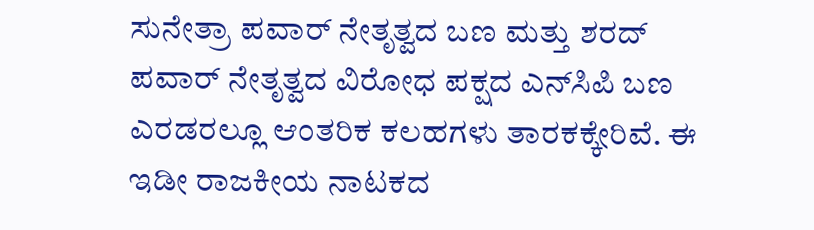ಸುನೇತ್ರಾ ಪವಾರ್ ನೇತೃತ್ವದ ಬಣ ಮತ್ತು ಶರದ್ ಪವಾರ್ ನೇತೃತ್ವದ ವಿರೋಧ ಪಕ್ಷದ ಎನ್‌ಸಿಪಿ ಬಣ ಎರಡರಲ್ಲೂ ಆಂತರಿಕ ಕಲಹಗಳು ತಾರಕಕ್ಕೇರಿವೆ. ಈ ಇಡೀ ರಾಜಕೀಯ ನಾಟಕದ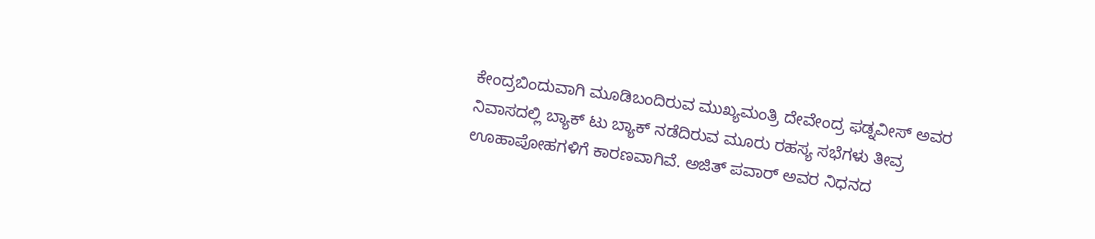ಕೇಂದ್ರಬಿಂದುವಾಗಿ ಮೂಡಿಬಂದಿರುವ ಮುಖ್ಯಮಂತ್ರಿ ದೇವೇಂದ್ರ ಫಡ್ನವೀಸ್ ಅವರ ನಿವಾಸದಲ್ಲಿ ಬ್ಯಾಕ್ ಟು ಬ್ಯಾಕ್ ನಡೆದಿರುವ ಮೂರು ರಹಸ್ಯ ಸಭೆಗಳು ತೀವ್ರ ಊಹಾಪೋಹಗಳಿಗೆ ಕಾರಣವಾಗಿವೆ. ಅಜಿತ್ ಪವಾರ್ ಅವರ ನಿಧನದ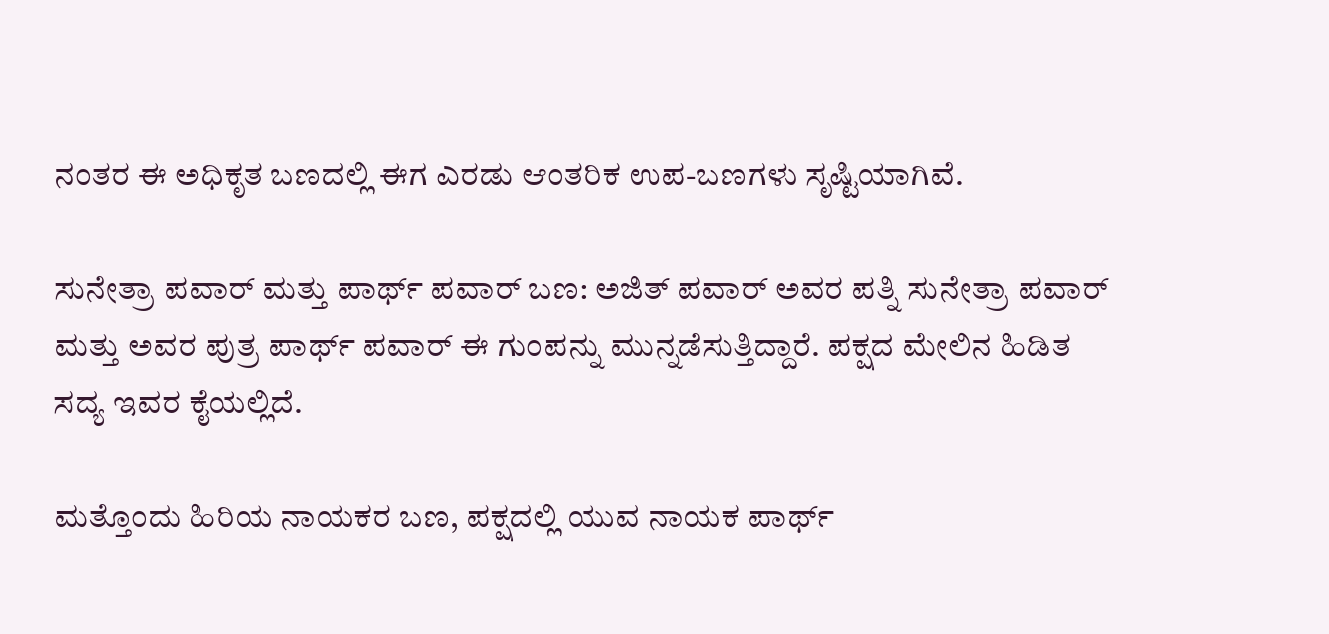ನಂತರ ಈ ಅಧಿಕೃತ ಬಣದಲ್ಲಿ ಈಗ ಎರಡು ಆಂತರಿಕ ಉಪ-ಬಣಗಳು ಸೃಷ್ಟಿಯಾಗಿವೆ.

ಸುನೇತ್ರಾ ಪವಾರ್ ಮತ್ತು ಪಾರ್ಥ್ ಪವಾರ್ ಬಣ: ಅಜಿತ್ ಪವಾರ್ ಅವರ ಪತ್ನಿ ಸುನೇತ್ರಾ ಪವಾರ್ ಮತ್ತು ಅವರ ಪುತ್ರ ಪಾರ್ಥ್ ಪವಾರ್ ಈ ಗುಂಪನ್ನು ಮುನ್ನಡೆಸುತ್ತಿದ್ದಾರೆ. ಪಕ್ಷದ ಮೇಲಿನ ಹಿಡಿತ ಸದ್ಯ ಇವರ ಕೈಯಲ್ಲಿದೆ.

ಮತ್ತೊಂದು ಹಿರಿಯ ನಾಯಕರ ಬಣ, ಪಕ್ಷದಲ್ಲಿ ಯುವ ನಾಯಕ ಪಾರ್ಥ್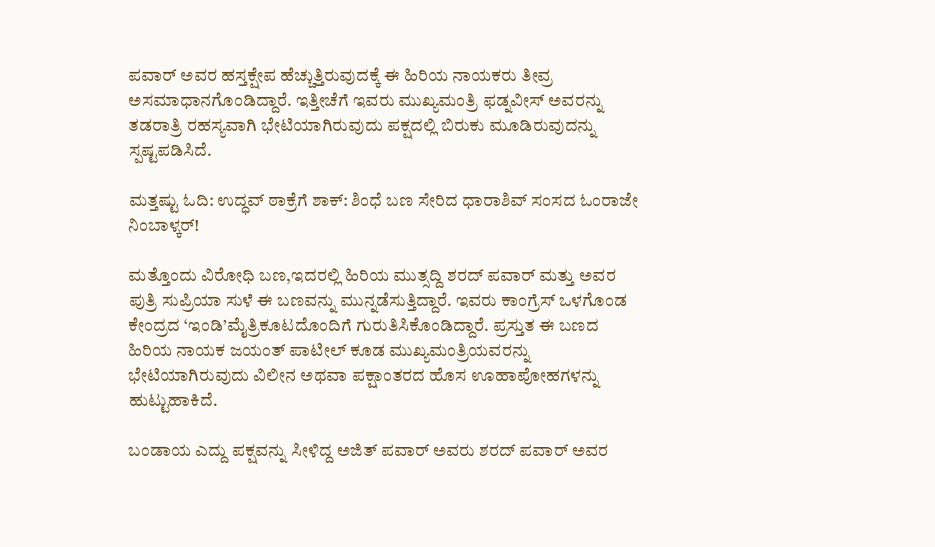ಪವಾರ್ ಅವರ ಹಸ್ತಕ್ಷೇಪ ಹೆಚ್ಚುತ್ತಿರುವುದಕ್ಕೆ ಈ ಹಿರಿಯ ನಾಯಕರು ತೀವ್ರ ಅಸಮಾಧಾನಗೊಂಡಿದ್ದಾರೆ. ಇತ್ತೀಚೆಗೆ ಇವರು ಮುಖ್ಯಮಂತ್ರಿ ಫಡ್ನವೀಸ್ ಅವರನ್ನು ತಡರಾತ್ರಿ ರಹಸ್ಯವಾಗಿ ಭೇಟಿಯಾಗಿರುವುದು ಪಕ್ಷದಲ್ಲಿ ಬಿರುಕು ಮೂಡಿರುವುದನ್ನು ಸ್ಪಷ್ಟಪಡಿಸಿದೆ.

ಮತ್ತಷ್ಟು ಓದಿ: ಉದ್ಧವ್ ಠಾಕ್ರೆಗೆ ಶಾಕ್: ಶಿಂಧೆ ಬಣ ಸೇರಿದ ಧಾರಾಶಿವ್ ಸಂಸದ ಓಂರಾಜೇ ನಿಂಬಾಳ್ಕರ್!

ಮತ್ತೊಂದು ವಿರೋಧಿ ಬಣ,ಇದರಲ್ಲಿ ಹಿರಿಯ ಮುತ್ಸದ್ದಿ ಶರದ್ ಪವಾರ್ ಮತ್ತು ಅವರ ಪುತ್ರಿ ಸುಪ್ರಿಯಾ ಸುಳೆ ಈ ಬಣವನ್ನು ಮುನ್ನಡೆಸುತ್ತಿದ್ದಾರೆ. ಇವರು ಕಾಂಗ್ರೆಸ್ ಒಳಗೊಂಡ ಕೇಂದ್ರದ ‘ಇಂಡಿ’ಮೈತ್ರಿಕೂಟದೊಂದಿಗೆ ಗುರುತಿಸಿಕೊಂಡಿದ್ದಾರೆ. ಪ್ರಸ್ತುತ ಈ ಬಣದ ಹಿರಿಯ ನಾಯಕ ಜಯಂತ್ ಪಾಟೀಲ್ ಕೂಡ ಮುಖ್ಯಮಂತ್ರಿಯವರನ್ನು ಭೇಟಿಯಾಗಿರುವುದು ವಿಲೀನ ಅಥವಾ ಪಕ್ಷಾಂತರದ ಹೊಸ ಊಹಾಪೋಹಗಳನ್ನು ಹುಟ್ಟುಹಾಕಿದೆ.

ಬಂಡಾಯ ಎದ್ದು ಪಕ್ಷವನ್ನು ಸೀಳಿದ್ದ ಅಜಿತ್ ಪವಾರ್ ಅವರು ಶರದ್ ಪವಾರ್ ಅವರ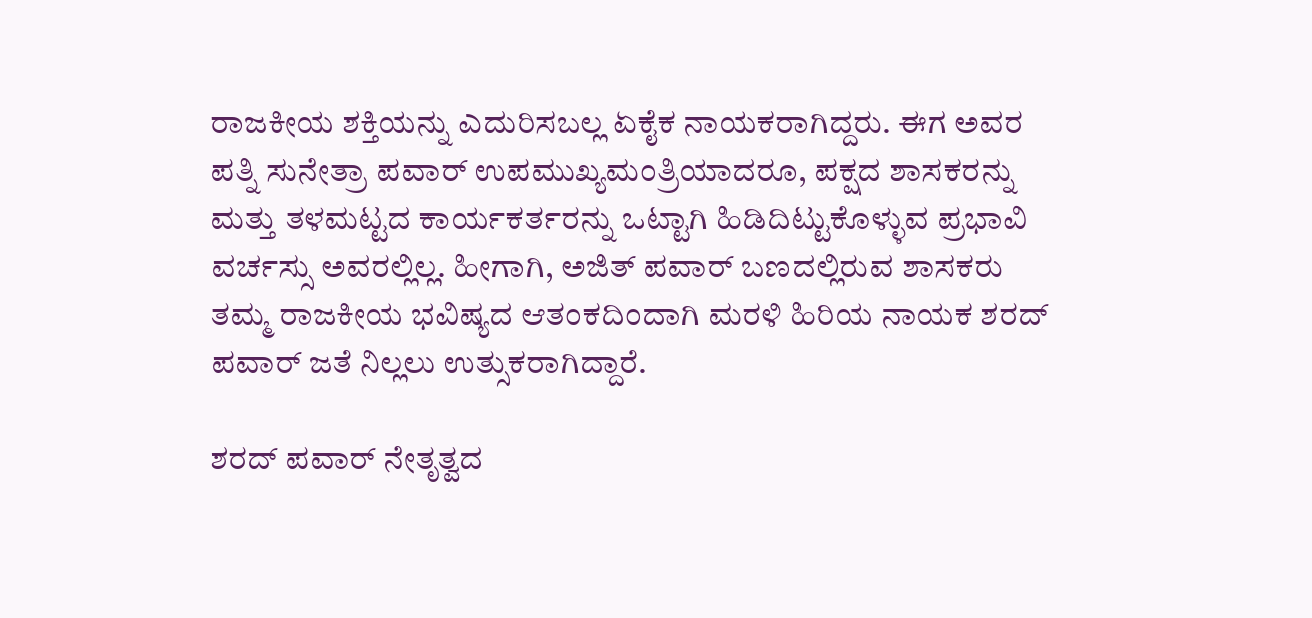ರಾಜಕೀಯ ಶಕ್ತಿಯನ್ನು ಎದುರಿಸಬಲ್ಲ ಏಕೈಕ ನಾಯಕರಾಗಿದ್ದರು. ಈಗ ಅವರ ಪತ್ನಿ ಸುನೇತ್ರಾ ಪವಾರ್ ಉಪಮುಖ್ಯಮಂತ್ರಿಯಾದರೂ, ಪಕ್ಷದ ಶಾಸಕರನ್ನು ಮತ್ತು ತಳಮಟ್ಟದ ಕಾರ್ಯಕರ್ತರನ್ನು ಒಟ್ಟಾಗಿ ಹಿಡಿದಿಟ್ಟುಕೊಳ್ಳುವ ಪ್ರಭಾವಿ ವರ್ಚಸ್ಸು ಅವರಲ್ಲಿಲ್ಲ. ಹೀಗಾಗಿ, ಅಜಿತ್ ಪವಾರ್ ಬಣದಲ್ಲಿರುವ ಶಾಸಕರು ತಮ್ಮ ರಾಜಕೀಯ ಭವಿಷ್ಯದ ಆತಂಕದಿಂದಾಗಿ ಮರಳಿ ಹಿರಿಯ ನಾಯಕ ಶರದ್ ಪವಾರ್ ಜತೆ ನಿಲ್ಲಲು ಉತ್ಸುಕರಾಗಿದ್ದಾರೆ.

ಶರದ್ ಪವಾರ್ ನೇತೃತ್ವದ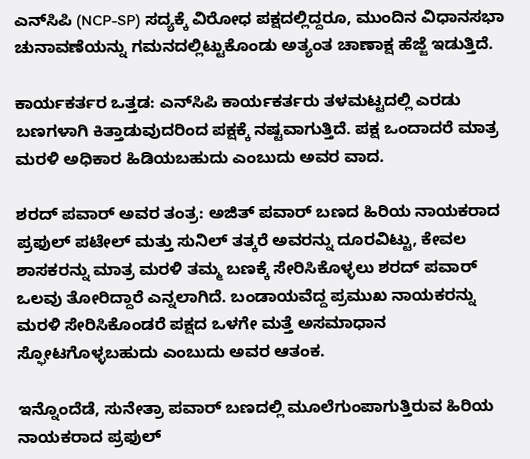ಎನ್‌ಸಿಪಿ (NCP-SP) ಸದ್ಯಕ್ಕೆ ವಿರೋಧ ಪಕ್ಷದಲ್ಲಿದ್ದರೂ, ಮುಂದಿನ ವಿಧಾನಸಭಾ ಚುನಾವಣೆಯನ್ನು ಗಮನದಲ್ಲಿಟ್ಟುಕೊಂಡು ಅತ್ಯಂತ ಚಾಣಾಕ್ಷ ಹೆಜ್ಜೆ ಇಡುತ್ತಿದೆ.

ಕಾರ್ಯಕರ್ತರ ಒತ್ತಡ: ಎನ್‌ಸಿಪಿ ಕಾರ್ಯಕರ್ತರು ತಳಮಟ್ಟದಲ್ಲಿ ಎರಡು ಬಣಗಳಾಗಿ ಕಿತ್ತಾಡುವುದರಿಂದ ಪಕ್ಷಕ್ಕೆ ನಷ್ಟವಾಗುತ್ತಿದೆ. ಪಕ್ಷ ಒಂದಾದರೆ ಮಾತ್ರ ಮರಳಿ ಅಧಿಕಾರ ಹಿಡಿಯಬಹುದು ಎಂಬುದು ಅವರ ವಾದ.

ಶರದ್ ಪವಾರ್ ಅವರ ತಂತ್ರ: ಅಜಿತ್ ಪವಾರ್ ಬಣದ ಹಿರಿಯ ನಾಯಕರಾದ ಪ್ರಫುಲ್ ಪಟೇಲ್ ಮತ್ತು ಸುನಿಲ್ ತತ್ಕರೆ ಅವರನ್ನು ದೂರವಿಟ್ಟು, ಕೇವಲ ಶಾಸಕರನ್ನು ಮಾತ್ರ ಮರಳಿ ತಮ್ಮ ಬಣಕ್ಕೆ ಸೇರಿಸಿಕೊಳ್ಳಲು ಶರದ್ ಪವಾರ್ ಒಲವು ತೋರಿದ್ದಾರೆ ಎನ್ನಲಾಗಿದೆ. ಬಂಡಾಯವೆದ್ದ ಪ್ರಮುಖ ನಾಯಕರನ್ನು ಮರಳಿ ಸೇರಿಸಿಕೊಂಡರೆ ಪಕ್ಷದ ಒಳಗೇ ಮತ್ತೆ ಅಸಮಾಧಾನ ಸ್ಫೋಟಗೊಳ್ಳಬಹುದು ಎಂಬುದು ಅವರ ಆತಂಕ.

ಇನ್ನೊಂದೆಡೆ, ಸುನೇತ್ರಾ ಪವಾರ್ ಬಣದಲ್ಲಿ ಮೂಲೆಗುಂಪಾಗುತ್ತಿರುವ ಹಿರಿಯ ನಾಯಕರಾದ ಪ್ರಫುಲ್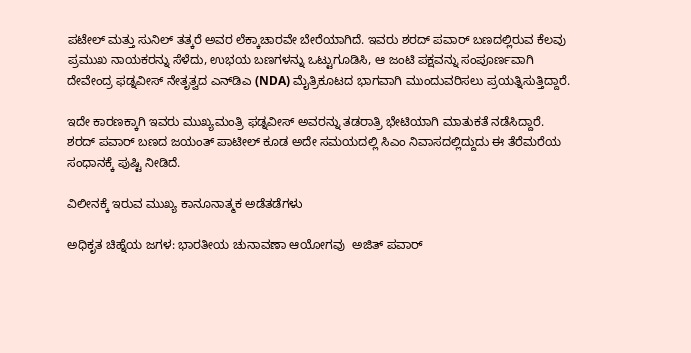ಪಟೇಲ್ ಮತ್ತು ಸುನಿಲ್ ತತ್ಕರೆ ಅವರ ಲೆಕ್ಕಾಚಾರವೇ ಬೇರೆಯಾಗಿದೆ. ಇವರು ಶರದ್ ಪವಾರ್ ಬಣದಲ್ಲಿರುವ ಕೆಲವು ಪ್ರಮುಖ ನಾಯಕರನ್ನು ಸೆಳೆದು, ಉಭಯ ಬಣಗಳನ್ನು ಒಟ್ಟುಗೂಡಿಸಿ, ಆ ಜಂಟಿ ಪಕ್ಷವನ್ನು ಸಂಪೂರ್ಣವಾಗಿ ದೇವೇಂದ್ರ ಫಡ್ನವೀಸ್ ನೇತೃತ್ವದ ಎನ್‌ಡಿಎ (NDA) ಮೈತ್ರಿಕೂಟದ ಭಾಗವಾಗಿ ಮುಂದುವರಿಸಲು ಪ್ರಯತ್ನಿಸುತ್ತಿದ್ದಾರೆ.

ಇದೇ ಕಾರಣಕ್ಕಾಗಿ ಇವರು ಮುಖ್ಯಮಂತ್ರಿ ಫಡ್ನವೀಸ್ ಅವರನ್ನು ತಡರಾತ್ರಿ ಭೇಟಿಯಾಗಿ ಮಾತುಕತೆ ನಡೆಸಿದ್ದಾರೆ. ಶರದ್ ಪವಾರ್ ಬಣದ ಜಯಂತ್ ಪಾಟೀಲ್ ಕೂಡ ಅದೇ ಸಮಯದಲ್ಲಿ ಸಿಎಂ ನಿವಾಸದಲ್ಲಿದ್ದುದು ಈ ತೆರೆಮರೆಯ ಸಂಧಾನಕ್ಕೆ ಪುಷ್ಟಿ ನೀಡಿದೆ.

ವಿಲೀನಕ್ಕೆ ಇರುವ ಮುಖ್ಯ ಕಾನೂನಾತ್ಮಕ ಅಡೆತಡೆಗಳು

ಅಧಿಕೃತ ಚಿಹ್ನೆಯ ಜಗಳ: ಭಾರತೀಯ ಚುನಾವಣಾ ಆಯೋಗವು  ಅಜಿತ್ ಪವಾರ್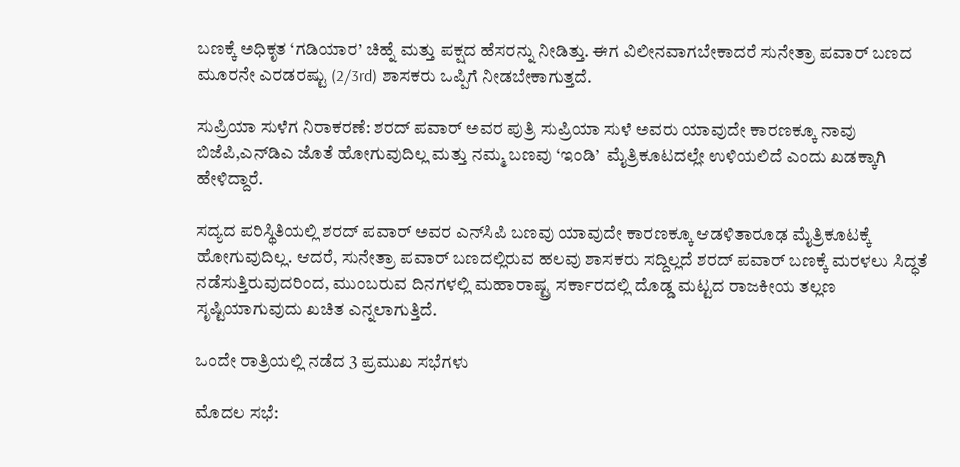ಬಣಕ್ಕೆ ಅಧಿಕೃತ ‘ಗಡಿಯಾರ’ ಚಿಹ್ನೆ ಮತ್ತು ಪಕ್ಷದ ಹೆಸರನ್ನು ನೀಡಿತ್ತು. ಈಗ ವಿಲೀನವಾಗಬೇಕಾದರೆ ಸುನೇತ್ರಾ ಪವಾರ್ ಬಣದ ಮೂರನೇ ಎರಡರಷ್ಟು (2/3rd) ಶಾಸಕರು ಒಪ್ಪಿಗೆ ನೀಡಬೇಕಾಗುತ್ತದೆ.

ಸುಪ್ರಿಯಾ ಸುಳೆಗ ನಿರಾಕರಣೆ: ಶರದ್ ಪವಾರ್ ಅವರ ಪುತ್ರಿ ಸುಪ್ರಿಯಾ ಸುಳೆ ಅವರು ಯಾವುದೇ ಕಾರಣಕ್ಕೂ ನಾವು ಬಿಜೆಪಿ,ಎನ್‌ಡಿಎ ಜೊತೆ ಹೋಗುವುದಿಲ್ಲ ಮತ್ತು ನಮ್ಮ ಬಣವು ‘ಇಂಡಿ’  ಮೈತ್ರಿಕೂಟದಲ್ಲೇ ಉಳಿಯಲಿದೆ ಎಂದು ಖಡಕ್ಕಾಗಿ ಹೇಳಿದ್ದಾರೆ.

ಸದ್ಯದ ಪರಿಸ್ಥಿತಿಯಲ್ಲಿ ಶರದ್ ಪವಾರ್ ಅವರ ಎನ್‌ಸಿಪಿ ಬಣವು ಯಾವುದೇ ಕಾರಣಕ್ಕೂ ಆಡಳಿತಾರೂಢ ಮೈತ್ರಿಕೂಟಕ್ಕೆ ಹೋಗುವುದಿಲ್ಲ. ಆದರೆ, ಸುನೇತ್ರಾ ಪವಾರ್ ಬಣದಲ್ಲಿರುವ ಹಲವು ಶಾಸಕರು ಸದ್ದಿಲ್ಲದೆ ಶರದ್ ಪವಾರ್ ಬಣಕ್ಕೆ ಮರಳಲು ಸಿದ್ಧತೆ ನಡೆಸುತ್ತಿರುವುದರಿಂದ, ಮುಂಬರುವ ದಿನಗಳಲ್ಲಿ ಮಹಾರಾಷ್ಟ್ರ ಸರ್ಕಾರದಲ್ಲಿ ದೊಡ್ಡ ಮಟ್ಟದ ರಾಜಕೀಯ ತಲ್ಲಣ ಸೃಷ್ಟಿಯಾಗುವುದು ಖಚಿತ ಎನ್ನಲಾಗುತ್ತಿದೆ.

ಒಂದೇ ರಾತ್ರಿಯಲ್ಲಿ ನಡೆದ 3 ಪ್ರಮುಖ ಸಭೆಗಳು

ಮೊದಲ ಸಭೆ: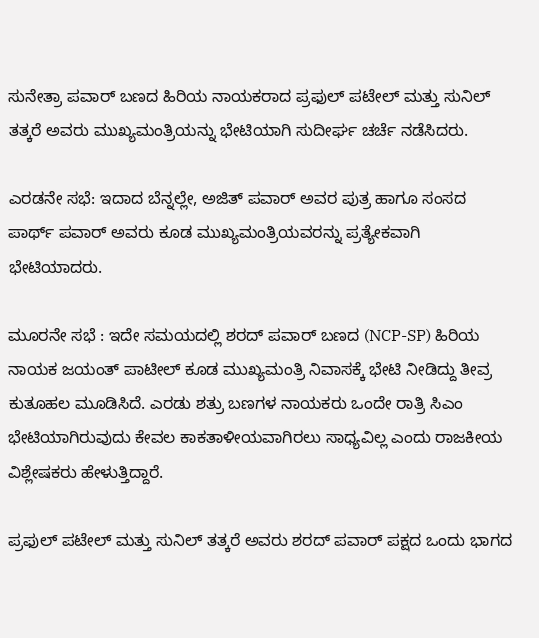ಸುನೇತ್ರಾ ಪವಾರ್ ಬಣದ ಹಿರಿಯ ನಾಯಕರಾದ ಪ್ರಫುಲ್ ಪಟೇಲ್ ಮತ್ತು ಸುನಿಲ್ ತತ್ಕರೆ ಅವರು ಮುಖ್ಯಮಂತ್ರಿಯನ್ನು ಭೇಟಿಯಾಗಿ ಸುದೀರ್ಘ ಚರ್ಚೆ ನಡೆಸಿದರು.

ಎರಡನೇ ಸಭೆ: ಇದಾದ ಬೆನ್ನಲ್ಲೇ, ಅಜಿತ್ ಪವಾರ್ ಅವರ ಪುತ್ರ ಹಾಗೂ ಸಂಸದ ಪಾರ್ಥ್ ಪವಾರ್ ಅವರು ಕೂಡ ಮುಖ್ಯಮಂತ್ರಿಯವರನ್ನು ಪ್ರತ್ಯೇಕವಾಗಿ ಭೇಟಿಯಾದರು.

ಮೂರನೇ ಸಭೆ : ಇದೇ ಸಮಯದಲ್ಲಿ ಶರದ್ ಪವಾರ್ ಬಣದ (NCP-SP) ಹಿರಿಯ ನಾಯಕ ಜಯಂತ್ ಪಾಟೀಲ್ ಕೂಡ ಮುಖ್ಯಮಂತ್ರಿ ನಿವಾಸಕ್ಕೆ ಭೇಟಿ ನೀಡಿದ್ದು ತೀವ್ರ ಕುತೂಹಲ ಮೂಡಿಸಿದೆ. ಎರಡು ಶತ್ರು ಬಣಗಳ ನಾಯಕರು ಒಂದೇ ರಾತ್ರಿ ಸಿಎಂ ಭೇಟಿಯಾಗಿರುವುದು ಕೇವಲ ಕಾಕತಾಳೀಯವಾಗಿರಲು ಸಾಧ್ಯವಿಲ್ಲ ಎಂದು ರಾಜಕೀಯ ವಿಶ್ಲೇಷಕರು ಹೇಳುತ್ತಿದ್ದಾರೆ.

ಪ್ರಫುಲ್ ಪಟೇಲ್ ಮತ್ತು ಸುನಿಲ್ ತತ್ಕರೆ ಅವರು ಶರದ್ ಪವಾರ್ ಪಕ್ಷದ ಒಂದು ಭಾಗದ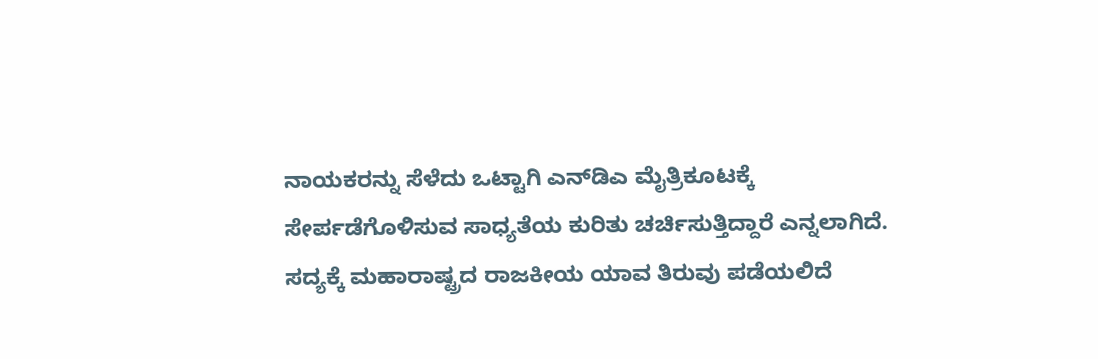ನಾಯಕರನ್ನು ಸೆಳೆದು ಒಟ್ಟಾಗಿ ಎನ್‌ಡಿಎ ಮೈತ್ರಿಕೂಟಕ್ಕೆ ಸೇರ್ಪಡೆಗೊಳಿಸುವ ಸಾಧ್ಯತೆಯ ಕುರಿತು ಚರ್ಚಿಸುತ್ತಿದ್ದಾರೆ ಎನ್ನಲಾಗಿದೆ. ಸದ್ಯಕ್ಕೆ ಮಹಾರಾಷ್ಟ್ರದ ರಾಜಕೀಯ ಯಾವ ತಿರುವು ಪಡೆಯಲಿದೆ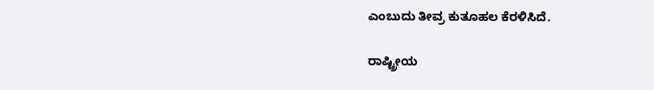ಎಂಬುದು ತೀವ್ರ ಕುತೂಹಲ ಕೆರಳಿಸಿದೆ.

ರಾಷ್ಟ್ರೀಯ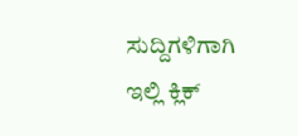ಸುದ್ದಿಗಳಿಗಾಗಿ ಇಲ್ಲಿ ಕ್ಲಿಕ್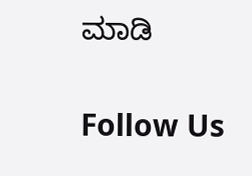ಮಾಡಿ

Follow Us